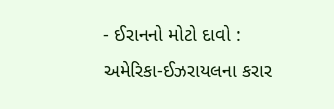- ઈરાનનો મોટો દાવો : અમેરિકા-ઈઝરાયલના કરાર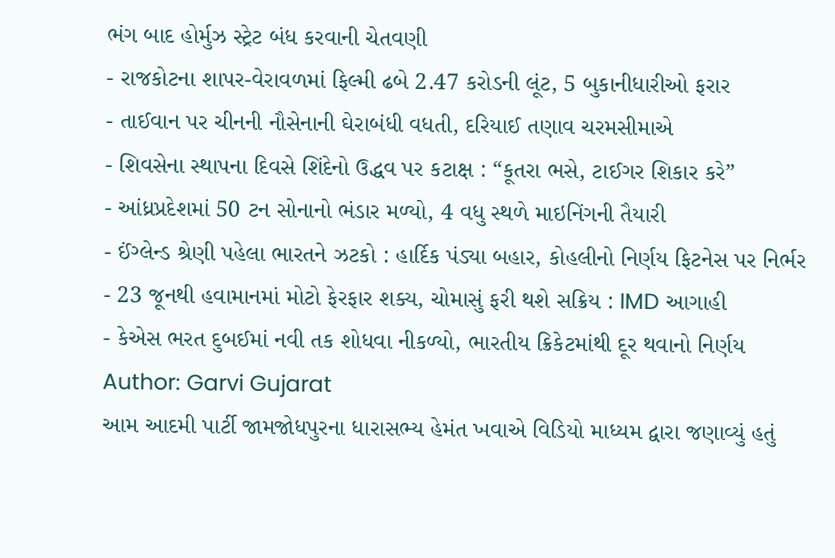ભંગ બાદ હોર્મુઝ સ્ટ્રેટ બંધ કરવાની ચેતવણી
- રાજકોટના શાપર-વેરાવળમાં ફિલ્મી ઢબે 2.47 કરોડની લૂંટ, 5 બુકાનીધારીઓ ફરાર
- તાઈવાન પર ચીનની નૌસેનાની ઘેરાબંધી વધતી, દરિયાઈ તણાવ ચરમસીમાએ
- શિવસેના સ્થાપના દિવસે શિંદેનો ઉદ્ધવ પર કટાક્ષ : “કૂતરા ભસે, ટાઈગર શિકાર કરે”
- આંધ્રપ્રદેશમાં 50 ટન સોનાનો ભંડાર મળ્યો, 4 વધુ સ્થળે માઇનિંગની તૈયારી
- ઈંગ્લેન્ડ શ્રેણી પહેલા ભારતને ઝટકો : હાર્દિક પંડ્યા બહાર, કોહલીનો નિર્ણય ફિટનેસ પર નિર્ભર
- 23 જૂનથી હવામાનમાં મોટો ફેરફાર શક્ય, ચોમાસું ફરી થશે સક્રિય : IMD આગાહી
- કેએસ ભરત દુબઈમાં નવી તક શોધવા નીકળ્યો, ભારતીય ક્રિકેટમાંથી દૂર થવાનો નિર્ણય
Author: Garvi Gujarat
આમ આદમી પાર્ટી જામજોધપુરના ધારાસભ્ય હેમંત ખવાએ વિડિયો માધ્યમ દ્વારા જણાવ્યું હતું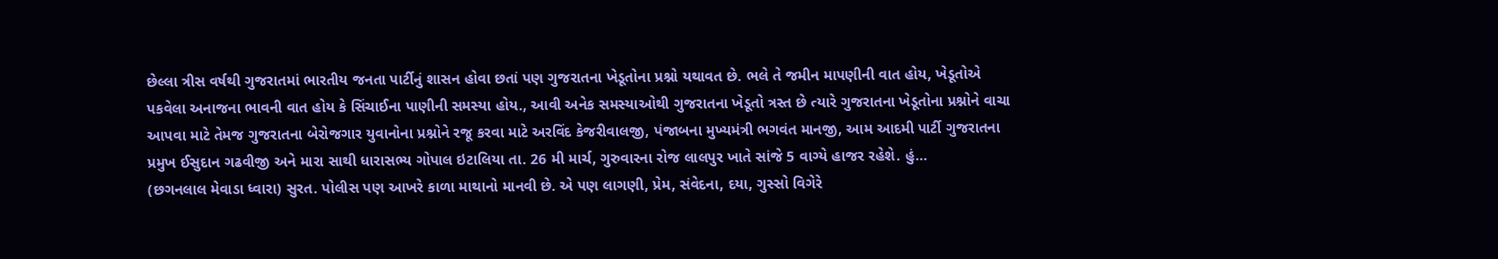છેલ્લા ત્રીસ વર્ષથી ગુજરાતમાં ભારતીય જનતા પાર્ટીનું શાસન હોવા છતાં પણ ગુજરાતના ખેડૂતોના પ્રશ્નો યથાવત છે. ભલે તે જમીન માપણીની વાત હોય, ખેડૂતોએ પકવેલા અનાજના ભાવની વાત હોય કે સિંચાઈના પાણીની સમસ્યા હોય., આવી અનેક સમસ્યાઓથી ગુજરાતના ખેડૂતો ત્રસ્ત છે ત્યારે ગુજરાતના ખેડૂતોના પ્રશ્નોને વાચા આપવા માટે તેમજ ગુજરાતના બેરોજગાર યુવાનોના પ્રશ્નોને રજૂ કરવા માટે અરવિંદ કેજરીવાલજી, પંજાબના મુખ્યમંત્રી ભગવંત માનજી, આમ આદમી પાર્ટી ગુજરાતના પ્રમુખ ઈસુદાન ગઢવીજી અને મારા સાથી ધારાસભ્ય ગોપાલ ઇટાલિયા તા. 26 મી માર્ચ, ગુરુવારના રોજ લાલપુર ખાતે સાંજે 5 વાગ્યે હાજર રહેશે. હું…
(છગનલાલ મેવાડા ધ્વારા) સુરત. પોલીસ પણ આખરે કાળા માથાનો માનવી છે. એ પણ લાગણી, પ્રેમ, સંવેદના, દયા, ગુસ્સો વિગેરે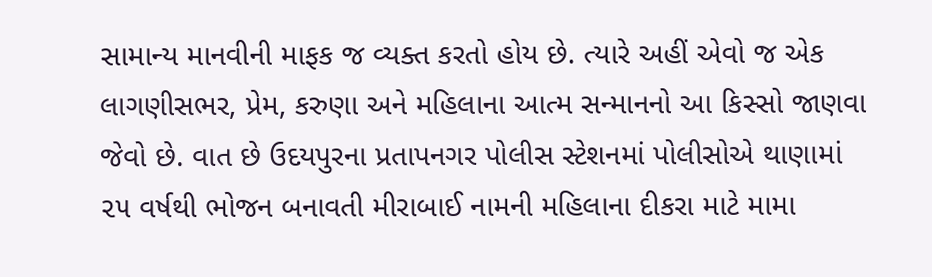સામાન્ય માનવીની માફક જ વ્યક્ત કરતો હોય છે. ત્યારે અહીં એવો જ એક લાગણીસભર, પ્રેમ, કરુણા અને મહિલાના આત્મ સન્માનનો આ કિસ્સો જાણવા જેવો છે. વાત છે ઉદયપુરના પ્રતાપનગર પોલીસ સ્ટેશનમાં પોલીસોએ થાણામાં ૨૫ વર્ષથી ભોજન બનાવતી મીરાબાઈ નામની મહિલાના દીકરા માટે મામા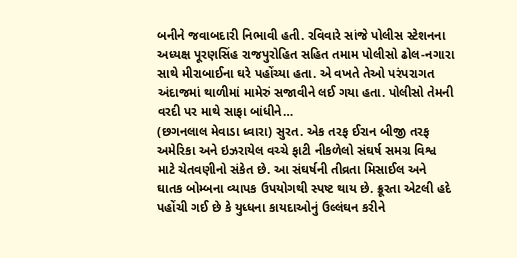બનીને જવાબદારી નિભાવી હતી. રવિવારે સાંજે પોલીસ સ્ટેશનના અધ્યક્ષ પૂરણસિંહ રાજપુરોહિત સહિત તમામ પોલીસો ઢોલ-નગારા સાથે મીરાબાઈના ઘરે પહોંચ્યા હતા. એ વખતે તેઓ પરંપરાગત અંદાજમાં થાળીમાં મામેરું સજાવીને લઈ ગયા હતા. પોલીસો તેમની વરદી પર માથે સાફા બાંધીને…
(છગનલાલ મેવાડા ધ્વારા) સુરત. એક તરફ ઈરાન બીજી તરફ અમેરિકા અને ઇઝરાયેલ વચ્ચે ફાટી નીકળેલો સંઘર્ષ સમગ્ર વિશ્વ માટે ચેતવણીનો સંકેત છે. આ સંઘર્ષની તીવ્રતા મિસાઈલ અને ઘાતક બોમ્બના વ્યાપક ઉપયોગથી સ્પષ્ટ થાય છે. ક્રૂરતા એટલી હદે પહોંચી ગઈ છે કે યુધ્ધના કાયદાઓનું ઉલ્લંઘન કરીને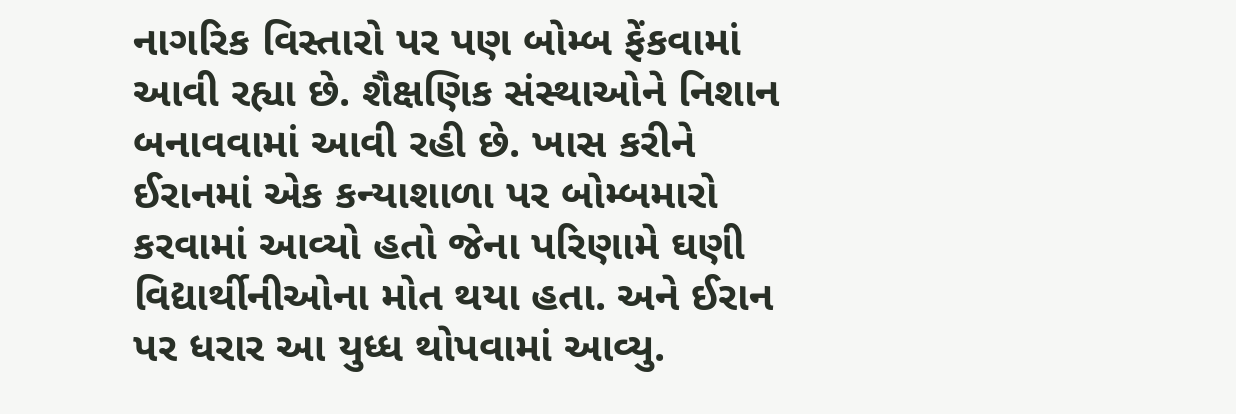નાગરિક વિસ્તારો પર પણ બોમ્બ ફેંકવામાં આવી રહ્યા છે. શૈક્ષણિક સંસ્થાઓને નિશાન બનાવવામાં આવી રહી છે. ખાસ કરીને ઈરાનમાં એક કન્યાશાળા પર બોમ્બમારો કરવામાં આવ્યો હતો જેના પરિણામે ઘણી વિદ્યાર્થીનીઓના મોત થયા હતા. અને ઈરાન પર ધરાર આ યુધ્ધ થોપવામાં આવ્યુ.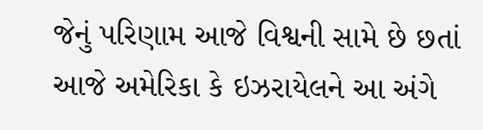જેનું પરિણામ આજે વિશ્વની સામે છે છતાં આજે અમેરિકા કે ઇઝરાયેલને આ અંગે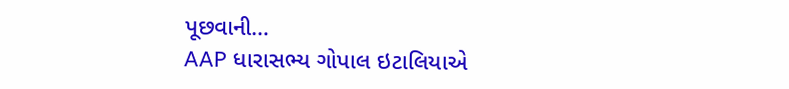પૂછવાની…
AAP ધારાસભ્ય ગોપાલ ઇટાલિયાએ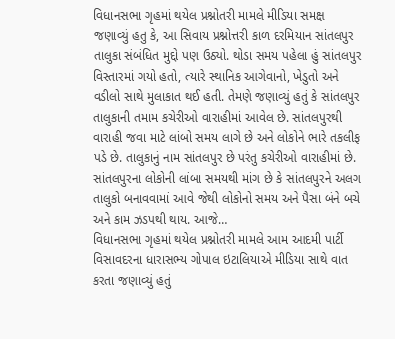વિધાનસભા ગૃહમાં થયેલ પ્રશ્નોતરી મામલે મીડિયા સમક્ષ જણાવ્યું હતુ કે, આ સિવાય પ્રશ્નોત્તરી કાળ દરમિયાન સાંતલપુર તાલુકા સંબંધિત મુદ્દો પણ ઉઠ્યો. થોડા સમય પહેલા હું સાંતલપુર વિસ્તારમાં ગયો હતો, ત્યારે સ્થાનિક આગેવાનો, ખેડુતો અને વડીલો સાથે મુલાકાત થઈ હતી. તેમણે જણાવ્યું હતું કે સાંતલપુર તાલુકાની તમામ કચેરીઓ વારાહીમાં આવેલ છે. સાંતલપુરથી વારાહી જવા માટે લાંબો સમય લાગે છે અને લોકોને ભારે તકલીફ પડે છે. તાલુકાનું નામ સાંતલપુર છે પરંતુ કચેરીઓ વારાહીમાં છે. સાંતલપુરના લોકોની લાંબા સમયથી માંગ છે કે સાંતલપુરને અલગ તાલુકો બનાવવામાં આવે જેથી લોકોનો સમય અને પૈસા બંને બચે અને કામ ઝડપથી થાય. આજે…
વિધાનસભા ગૃહમાં થયેલ પ્રશ્નોતરી મામલે આમ આદમી પાર્ટી વિસાવદરના ધારાસભ્ય ગોપાલ ઇટાલિયાએ મીડિયા સાથે વાત કરતા જણાવ્યું હતું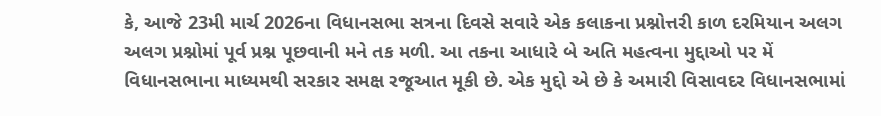કે, આજે 23મી માર્ચ 2026ના વિધાનસભા સત્રના દિવસે સવારે એક કલાકના પ્રશ્નોત્તરી કાળ દરમિયાન અલગ અલગ પ્રશ્નોમાં પૂર્વ પ્રશ્ન પૂછવાની મને તક મળી. આ તકના આધારે બે અતિ મહત્વના મુદ્દાઓ પર મેં વિધાનસભાના માધ્યમથી સરકાર સમક્ષ રજૂઆત મૂકી છે. એક મુદ્દો એ છે કે અમારી વિસાવદર વિધાનસભામાં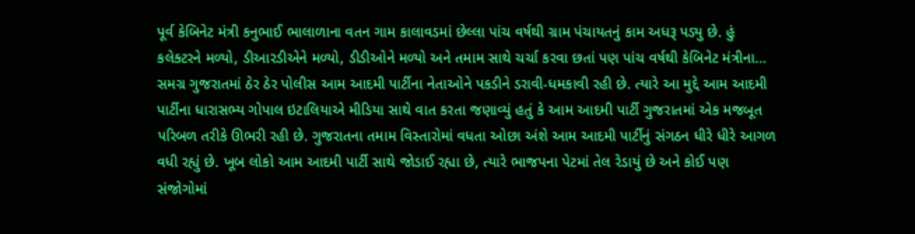પૂર્વ કેબિનેટ મંત્રી કનુભાઈ ભાલાળાના વતન ગામ કાલાવડમાં છેલ્લા પાંચ વર્ષથી ગ્રામ પંચાયતનું કામ અધરૂ પડ્યુ છે. હું કલેક્ટરને મળ્યો, ડીઆરડીએને મળ્યો, ડીડીઓને મળ્યો અને તમામ સાથે ચર્ચા કરવા છતાં પણ પાંચ વર્ષથી કેબિનેટ મંત્રીના…
સમગ્ર ગુજરાતમાં ઠેર ઠેર પોલીસ આમ આદમી પાર્ટીના નેતાઓને પકડીને ડરાવી-ધમકાવી રહી છે. ત્યારે આ મુદ્દે આમ આદમી પાર્ટીના ધારાસભ્ય ગોપાલ ઇટાલિયાએ મીડિયા સાથે વાત કરતા જણાવ્યું હતું કે આમ આદમી પાર્ટી ગુજરાતમાં એક મજબૂત પરિબળ તરીકે ઊભરી રહી છે. ગુજરાતના તમામ વિસ્તારોમાં વધતા ઓછા અંશે આમ આદમી પાર્ટીનું સંગઠન ધીરે ધીરે આગળ વધી રહ્યું છે. ખૂબ લોકો આમ આદમી પાર્ટી સાથે જોડાઈ રહ્યા છે, ત્યારે ભાજપના પેટમાં તેલ રેડાયું છે અને કોઈ પણ સંજોગોમાં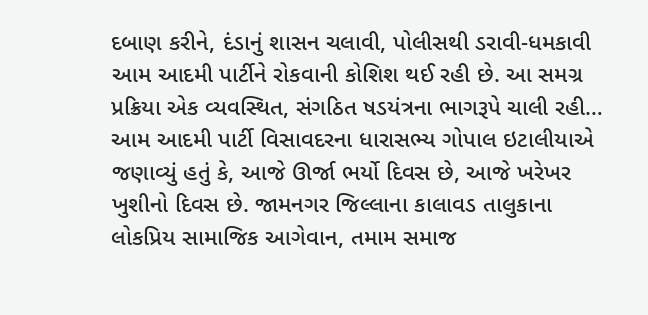દબાણ કરીને, દંડાનું શાસન ચલાવી, પોલીસથી ડરાવી-ધમકાવી આમ આદમી પાર્ટીને રોકવાની કોશિશ થઈ રહી છે. આ સમગ્ર પ્રક્રિયા એક વ્યવસ્થિત, સંગઠિત ષડયંત્રના ભાગરૂપે ચાલી રહી…
આમ આદમી પાર્ટી વિસાવદરના ધારાસભ્ય ગોપાલ ઇટાલીયાએ જણાવ્યું હતું કે, આજે ઊર્જા ભર્યો દિવસ છે, આજે ખરેખર ખુશીનો દિવસ છે. જામનગર જિલ્લાના કાલાવડ તાલુકાના લોકપ્રિય સામાજિક આગેવાન, તમામ સમાજ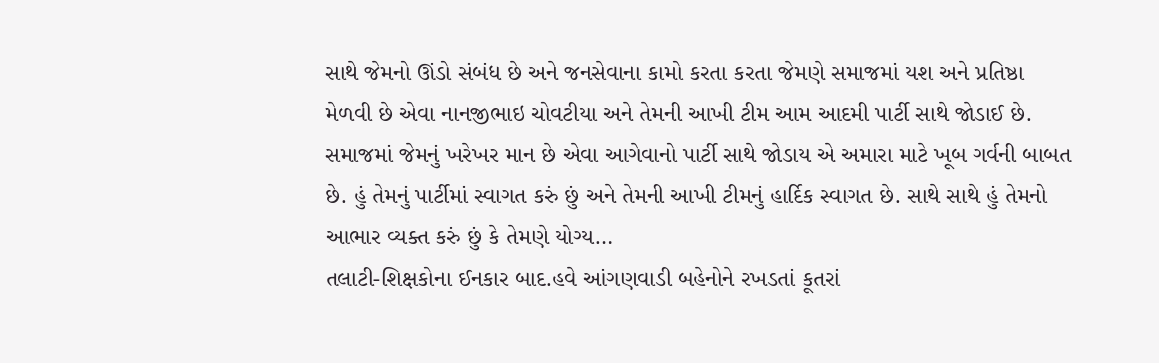સાથે જેમનો ઊંડો સંબંધ છે અને જનસેવાના કામો કરતા કરતા જેમણે સમાજમાં યશ અને પ્રતિષ્ઠા મેળવી છે એવા નાનજીભાઇ ચોવટીયા અને તેમની આખી ટીમ આમ આદમી પાર્ટી સાથે જોડાઈ છે. સમાજમાં જેમનું ખરેખર માન છે એવા આગેવાનો પાર્ટી સાથે જોડાય એ અમારા માટે ખૂબ ગર્વની બાબત છે. હું તેમનું પાર્ટીમાં સ્વાગત કરું છું અને તેમની આખી ટીમનું હાર્દિક સ્વાગત છે. સાથે સાથે હું તેમનો આભાર વ્યક્ત કરું છું કે તેમણે યોગ્ય…
તલાટી-શિક્ષકોના ઈનકાર બાદ.હવે આંગણવાડી બહેનોને રખડતાં કૂતરાં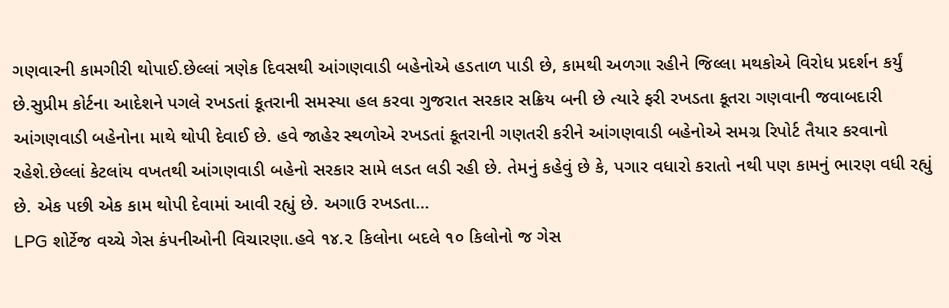ગણવારની કામગીરી થોપાઈ.છેલ્લાં ત્રણેક દિવસથી આંગણવાડી બહેનોએ હડતાળ પાડી છે, કામથી અળગા રહીને જિલ્લા મથકોએ વિરોધ પ્રદર્શન કર્યું છે.સુપ્રીમ કોર્ટના આદેશને પગલે રખડતાં કૂતરાની સમસ્યા હલ કરવા ગુજરાત સરકાર સક્રિય બની છે ત્યારે ફરી રખડતા કૂતરા ગણવાની જવાબદારી આંગણવાડી બહેનોના માથે થોપી દેવાઈ છે. હવે જાહેર સ્થળોએ રખડતાં કૂતરાની ગણતરી કરીને આંગણવાડી બહેનોએ સમગ્ર રિપોર્ટ તૈયાર કરવાનો રહેશે.છેલ્લાં કેટલાંય વખતથી આંગણવાડી બહેનો સરકાર સામે લડત લડી રહી છે. તેમનું કહેવું છે કે, પગાર વધારો કરાતો નથી પણ કામનું ભારણ વધી રહ્યું છે. એક પછી એક કામ થોપી દેવામાં આવી રહ્યું છે. અગાઉ રખડતા…
LPG શોર્ટેજ વચ્ચે ગેસ કંપનીઓની વિચારણા.હવે ૧૪.૨ કિલોના બદલે ૧૦ કિલોનો જ ગેસ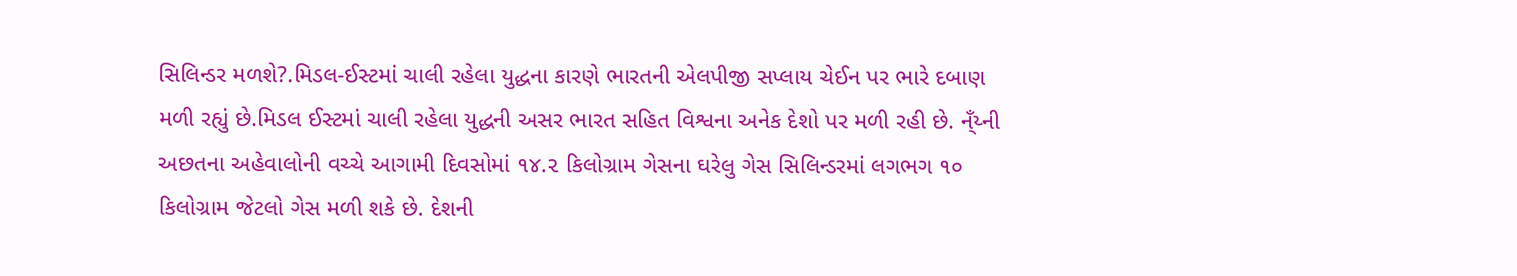સિલિન્ડર મળશે?.મિડલ-ઈસ્ટમાં ચાલી રહેલા યુદ્ધના કારણે ભારતની એલપીજી સપ્લાય ચેઈન પર ભારે દબાણ મળી રહ્યું છે.મિડલ ઈસ્ટમાં ચાલી રહેલા યુદ્ધની અસર ભારત સહિત વિશ્વના અનેક દેશો પર મળી રહી છે. ન્ઁય્ની અછતના અહેવાલોની વચ્ચે આગામી દિવસોમાં ૧૪.૨ કિલોગ્રામ ગેસના ઘરેલુ ગેસ સિલિન્ડરમાં લગભગ ૧૦ કિલોગ્રામ જેટલો ગેસ મળી શકે છે. દેશની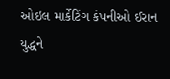ઓઇલ માર્કેટિંગ કંપનીઓ ઈરાન યુદ્ધને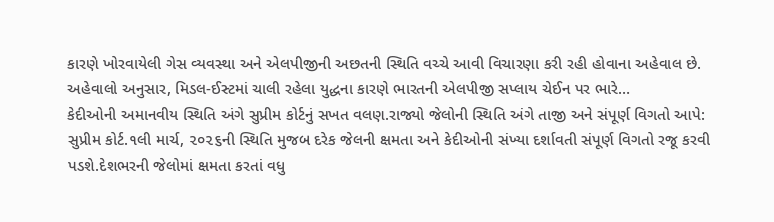કારણે ખોરવાયેલી ગેસ વ્યવસ્થા અને એલપીજીની અછતની સ્થિતિ વચ્ચે આવી વિચારણા કરી રહી હોવાના અહેવાલ છે. અહેવાલો અનુસાર, મિડલ-ઈસ્ટમાં ચાલી રહેલા યુદ્ધના કારણે ભારતની એલપીજી સપ્લાય ચેઈન પર ભારે…
કેદીઓની અમાનવીય સ્થિતિ અંગે સુપ્રીમ કોર્ટનું સખત વલણ.રાજ્યો જેલોની સ્થિતિ અંગે તાજી અને સંપૂર્ણ વિગતો આપે: સુપ્રીમ કોર્ટ.૧લી માર્ચ, ૨૦૨૬ની સ્થિતિ મુજબ દરેક જેલની ક્ષમતા અને કેદીઓની સંખ્યા દર્શાવતી સંપૂર્ણ વિગતો રજૂ કરવી પડશે.દેશભરની જેલોમાં ક્ષમતા કરતાં વધુ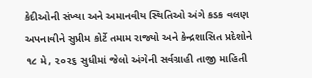કેદીઓની સંખ્યા અને અમાનવીય સ્થિતિઓ અંગે કડક વલણ અપનાવીને સુપ્રીમ કોર્ટે તમામ રાજ્યો અને કેન્દ્રશાસિત પ્રદેશોને ૧૮ મે, ૨૦૨૬ સુધીમાં જેલો અંગેની સર્વગ્રાહી તાજી માહિતી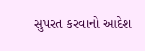સુપરત કરવાનો આદેશ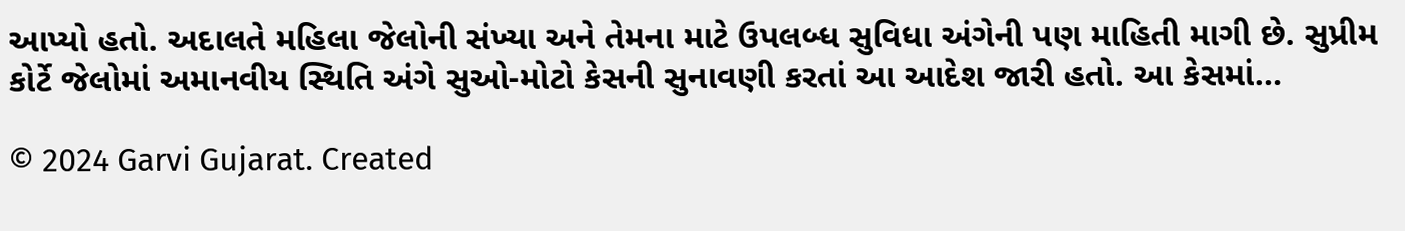આપ્યો હતો. અદાલતે મહિલા જેલોની સંખ્યા અને તેમના માટે ઉપલબ્ધ સુવિધા અંગેની પણ માહિતી માગી છે. સુપ્રીમ કોર્ટે જેલોમાં અમાનવીય સ્થિતિ અંગે સુઓ-મોટો કેસની સુનાવણી કરતાં આ આદેશ જારી હતો. આ કેસમાં…

© 2024 Garvi Gujarat. Created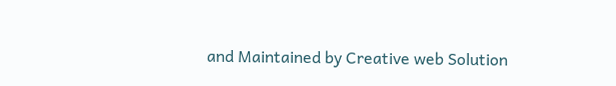and Maintained by Creative web Solution